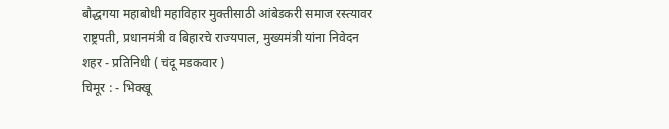बौद्धगया महाबोधी महाविहार मुक्तीसाठी आंबेडकरी समाज रस्त्यावर
राष्ट्रपती, प्रधानमंत्री व बिहारचे राज्यपाल, मुख्यमंत्री यांना निवेदन
शहर - प्रतिनिधी ( चंदू मडकवार )
चिमूर : - भिक्खू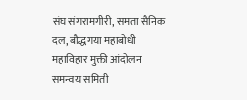संघ संगरामगीरी, समता सैनिक दल, बौद्धगया महाबोधी महाविहार मुक्ती आंदोलन समन्वय समिती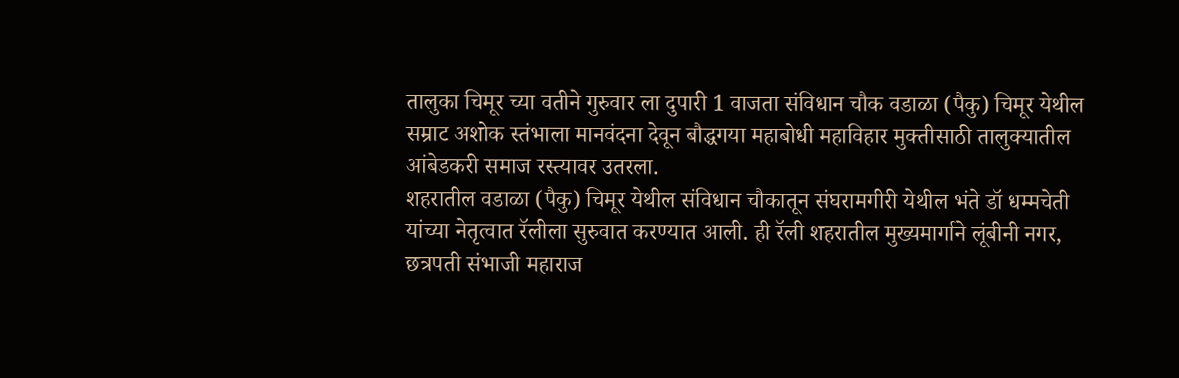तालुका चिमूर च्या वतीने गुरुवार ला दुपारी 1 वाजता संविधान चौक वडाळा (पैकु) चिमूर येथील सम्राट अशोक स्तंभाला मानवंदना देवून बौद्धगया महाबोधी महाविहार मुक्तीसाठी तालुक्यातील आंबेडकरी समाज रस्त्यावर उतरला.
शहरातील वडाळा (पैकु) चिमूर येथील संविधान चौकातून संघरामगीरी येथील भंते डॉ धम्मचेती यांच्या नेतृत्वात रॅलीला सुरुवात करण्यात आली. ही रॅली शहरातील मुख्यमार्गाने लूंबीनी नगर, छत्रपती संभाजी महाराज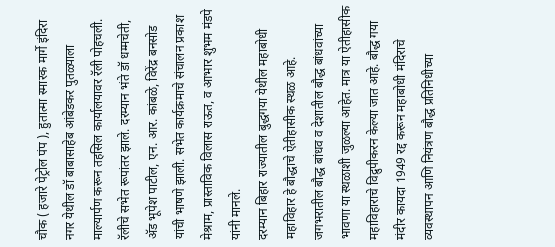चौक ( हजारे पेट्रोल पंप ), हुतात्मा स्मारक मार्गे इंदिरा नगर येथील डॉ बाबासाहेब आंबेडकर पुतळ्याला माल्यार्पण करून तहसिल कार्यालयावर रॅली पोहचली. रॅलीचे सभेत रूपांतर झाले. दरम्यान भंते डॉ धम्मचेती, ॲड भूपेश पाटील, एन. आर. कांबळे, विरेंद्र बनसोड यांची भाषणे झाली. सभेत कार्यक्रमाचे संचालन प्रकाश मेश्राम, प्रास्ताविक विलास राऊत, व आभार शुभम मंडपे यांनी मानले.
दरम्यान बिहार राज्यातील बुद्धगया येथील महाबोधी महाविहार हे बौद्धाचे ऐतीहासीक स्थळ आहे. जगभरातील बौद्ध बांधव व देशातील बौद्ध बांधवांच्या भावणा या स्थळाशी जुळल्या आहेत. मात्र या ऐतीहासीक महाविहाराचे विद्रुपीकरन केल्या जात आहे. बौद्ध गया मंदीर कायदा 1949 रद्द करून महाबोधी मंदिराचे व्यवस्थापन आणि नियंत्रण बौद्ध प्रतिनिधीच्या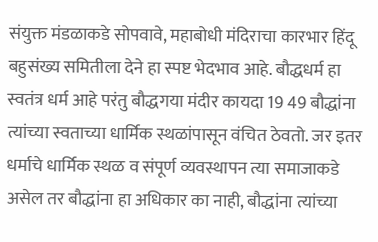संयुक्त मंडळाकडे सोपवावे, महाबोधी मंदिराचा कारभार हिंदू बहुसंख्य समितीला देने हा स्पष्ट भेदभाव आहे. बौद्धधर्म हा स्वतंत्र धर्म आहे परंतु बौद्धगया मंदीर कायदा 19 49 बौद्धांना त्यांच्या स्वताच्या धार्मिक स्थळांपासून वंचित ठेवतो. जर इतर धर्माचे धार्मिक स्थळ व संपूर्ण व्यवस्थापन त्या समाजाकडे असेल तर बौद्धांना हा अधिकार का नाही, बौद्धांना त्यांच्या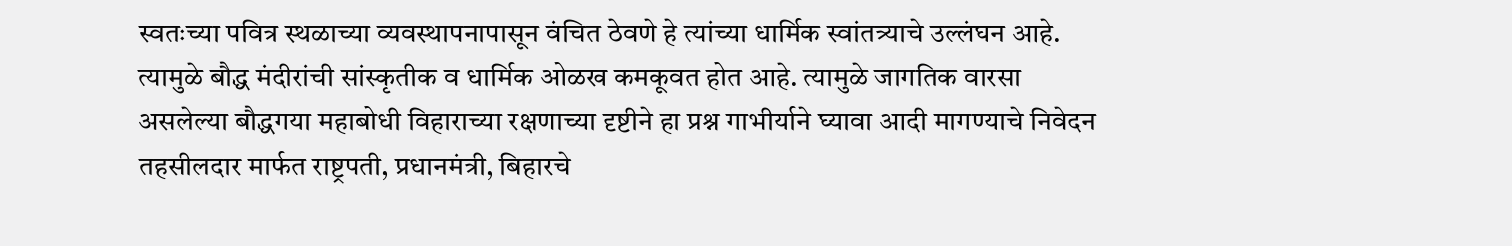स्वतःच्या पवित्र स्थळाच्या व्यवस्थापनापासून वंचित ठेवणे हे त्यांच्या धार्मिक स्वांतत्र्याचे उल्लंघन आहे. त्यामुळे बौद्ध मंदीरांची सांस्कृतीक व धार्मिक ओळख कमकूवत होत आहे. त्यामुळे जागतिक वारसा असलेल्या बौद्धगया महाबोधी विहाराच्या रक्षणाच्या दृष्टीने हा प्रश्न गाभीर्याने घ्यावा आदी मागण्याचे निवेदन तहसीलदार मार्फत राष्ट्रपती, प्रधानमंत्री, बिहारचे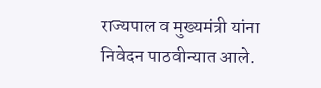राज्यपाल व मुख्यमंत्री यांना निवेदन पाठवीन्यात आले.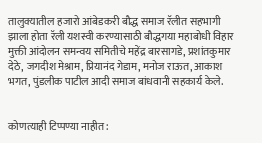तालुक्यातील हजारो आंबेडकरी बौद्ध समाज रॅलीत सहभागी झाला होता रॅली यशस्वी करण्यासाठी बौद्धगया महाबोधी विहार मुक्ती आंदोलन समन्वय समितीचे महेंद्र बारसागडे, प्रशांतकुमार देठे, जगदीश मेश्राम, प्रियानंद गेडाम, मनोज राऊत, आकाश भगत, पुंडलीक पाटील आदी समाज बांधवानी सहकार्य केले.


कोणत्याही टिप्पण्या नाहीत: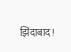झिंदाबाद!